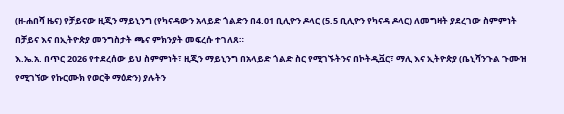(ዘ-ሐበሻ ዜና) የቻይናው ዚጂን ማይኒንግ (የካናዳውን አላይድ ጎልድን በ4.01 ቢሊዮን ዶላር (5.5 ቢሊዮን የካናዳ ዶላር) ለመግዛት ያደረገው ስምምነት በቻይና እና በኢትዮጵያ መንግስታት ጫና ምክንያት መፍረሱ ተገለጸ።
እ.ኤ.አ. በጥር 2026 የተደረሰው ይህ ስምምነት፣ ዚጂን ማይኒንግ በአላይድ ጎልድ ስር የሚገኙትንና በኮትዲቯር፣ ማሊ እና ኢትዮጵያ (ቤኒሻንጉል ጉሙዝ የሚገኘው የኩርሙክ የወርቅ ማዕድን) ያሉትን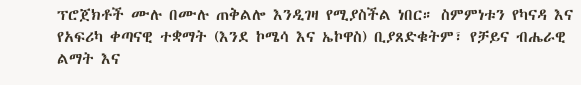ፕሮጀክቶች ሙሉ በሙሉ ጠቅልሎ እንዲገዛ የሚያስችል ነበር። ስምምነቱን የካናዳ እና የአፍሪካ ቀጣናዊ ተቋማት (እንደ ኮሜሳ እና ኤኮዋስ) ቢያጸድቁትም፣ የቻይና ብሔራዊ ልማት እና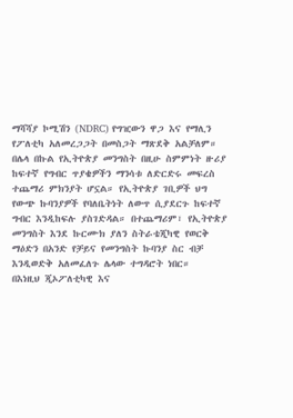ማሻሻያ ኮሚሽን (NDRC) የግዢውን ዋጋ እና የማሊን የፖለቲካ አለመረጋጋት በመስጋት ማጽደቅ አልቻለም።
በሌላ በኩል የኢትዮጵያ መንግስት በዚሁ ስምምነት ዙሪያ ከፍተኛ የግብር ጥያቄዎችን ማንሳቱ ለድርድሩ መፍረስ ተጨማሪ ምክንያት ሆኗል። የኢትዮጵያ ገቢዎች ህግ የውጭ ኩባንያዎች የባለቤትነት ለውጥ ሲያደርጉ ከፍተኛ ግብር እንዲከፍሉ ያስገድዳል። በተጨማሪም፣ የኢትዮጵያ መንግስት እንደ ኩርሙክ ያለን ስትራቴጂካዊ የወርቅ ማዕድን በአንድ የቻይና የመንግስት ኩባንያ ስር ብቻ እንዲወድቅ አለመፈለጉ ሌላው ተግዳሮት ነበር።
በእነዚህ ጂኦፖለቲካዊ እና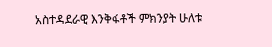አስተዳደራዊ እንቅፋቶች ምክንያት ሁለቱ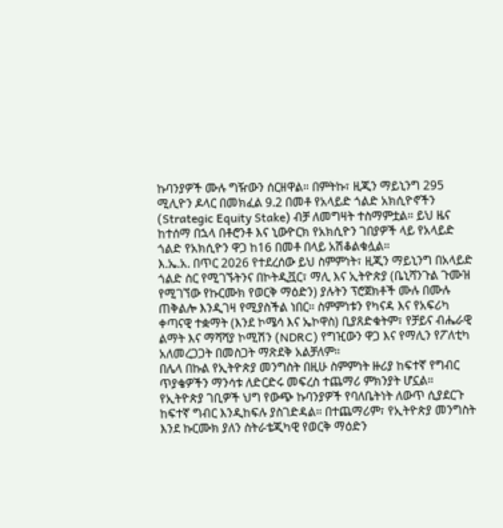ኩባንያዎች ሙሉ ግዥውን ሰርዘዋል። በምትኩ፣ ዚጂን ማይኒንግ 295 ሚሊዮን ዶላር በመክፈል 9.2 በመቶ የአላይድ ጎልድ አክሲዮኖችን (Strategic Equity Stake) ብቻ ለመግዛት ተስማምቷል። ይህ ዜና ከተሰማ በኋላ በቶሮንቶ እና ኒውዮርክ የአክሲዮን ገበያዎች ላይ የአላይድ ጎልድ የአክሲዮን ዋጋ ከ16 በመቶ በላይ አሽቆልቁሏል።
እ.ኤ.አ. በጥር 2026 የተደረሰው ይህ ስምምነት፣ ዚጂን ማይኒንግ በአላይድ ጎልድ ስር የሚገኙትንና በኮትዲቯር፣ ማሊ እና ኢትዮጵያ (ቤኒሻንጉል ጉሙዝ የሚገኘው የኩርሙክ የወርቅ ማዕድን) ያሉትን ፕሮጀክቶች ሙሉ በሙሉ ጠቅልሎ እንዲገዛ የሚያስችል ነበር። ስምምነቱን የካናዳ እና የአፍሪካ ቀጣናዊ ተቋማት (እንደ ኮሜሳ እና ኤኮዋስ) ቢያጸድቁትም፣ የቻይና ብሔራዊ ልማት እና ማሻሻያ ኮሚሽን (NDRC) የግዢውን ዋጋ እና የማሊን የፖለቲካ አለመረጋጋት በመስጋት ማጽደቅ አልቻለም።
በሌላ በኩል የኢትዮጵያ መንግስት በዚሁ ስምምነት ዙሪያ ከፍተኛ የግብር ጥያቄዎችን ማንሳቱ ለድርድሩ መፍረስ ተጨማሪ ምክንያት ሆኗል። የኢትዮጵያ ገቢዎች ህግ የውጭ ኩባንያዎች የባለቤትነት ለውጥ ሲያደርጉ ከፍተኛ ግብር እንዲከፍሉ ያስገድዳል። በተጨማሪም፣ የኢትዮጵያ መንግስት እንደ ኩርሙክ ያለን ስትራቴጂካዊ የወርቅ ማዕድን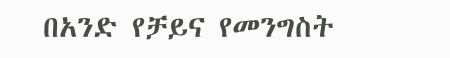በአንድ የቻይና የመንግስት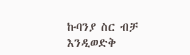ኩባንያ ስር ብቻ እንዲወድቅ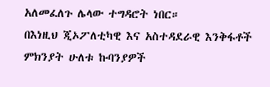አለመፈለጉ ሌላው ተግዳሮት ነበር።
በእነዚህ ጂኦፖለቲካዊ እና አስተዳደራዊ እንቅፋቶች ምክንያት ሁለቱ ኩባንያዎች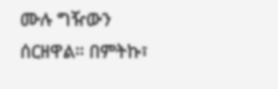ሙሉ ግዥውን ሰርዘዋል። በምትኩ፣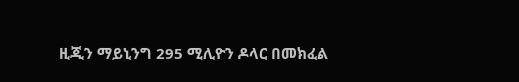ዚጂን ማይኒንግ 295 ሚሊዮን ዶላር በመክፈል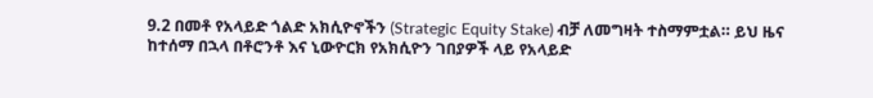9.2 በመቶ የአላይድ ጎልድ አክሲዮኖችን (Strategic Equity Stake) ብቻ ለመግዛት ተስማምቷል። ይህ ዜና ከተሰማ በኋላ በቶሮንቶ እና ኒውዮርክ የአክሲዮን ገበያዎች ላይ የአላይድ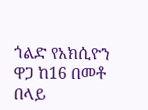ጎልድ የአክሲዮን ዋጋ ከ16 በመቶ በላይ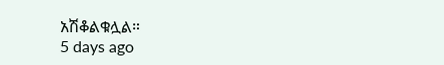አሽቆልቁሏል።
5 days ago